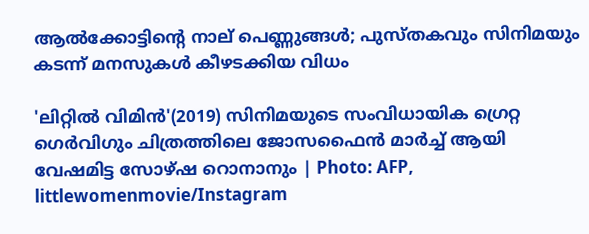ആൽക്കോട്ടിന്റെ നാല് പെണ്ണുങ്ങൾ; പുസ്തകവും സിനിമയും കടന്ന് മനസുകൾ കീഴടക്കിയ വിധം

'ലിറ്റില്‍ വിമിന്‍'(2019) സിനിമയുടെ സംവിധായിക ഗ്രെറ്റ ഗെര്‍വിഗും ചിത്രത്തിലെ ജോസഫൈന്‍ മാര്‍ച്ച് ആയി വേഷമിട്ട സോഴ്ഷ റൊനാനും | Photo: AFP, littlewomenmovie/Instagram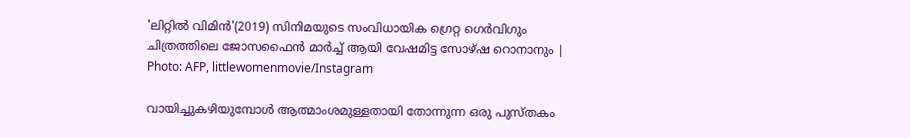'ലിറ്റില്‍ വിമിന്‍'(2019) സിനിമയുടെ സംവിധായിക ഗ്രെറ്റ ഗെര്‍വിഗും ചിത്രത്തിലെ ജോസഫൈന്‍ മാര്‍ച്ച് ആയി വേഷമിട്ട സോഴ്ഷ റൊനാനും | Photo: AFP, littlewomenmovie/Instagram

വായിച്ചുകഴിയുമ്പോള്‍ ആത്മാംശമുള്ളതായി തോന്നുന്ന ഒരു പുസ്തകം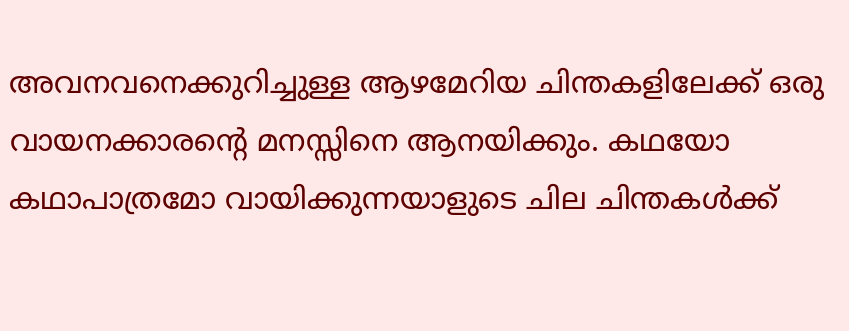അവനവനെക്കുറിച്ചുള്ള ആഴമേറിയ ചിന്തകളിലേക്ക് ഒരു വായനക്കാരന്റെ മനസ്സിനെ ആനയിക്കും. കഥയോ കഥാപാത്രമോ വായിക്കുന്നയാളുടെ ചില ചിന്തകള്‍ക്ക്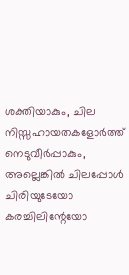ശക്തിയാകും, ചില നിസ്സഹായതകളോര്‍ത്ത് നെടുവീര്‍പ്പാകും, അല്ലെങ്കില്‍ ചിലപ്പോള്‍ ചിരിയുടേയോ കരച്ചിലിന്റേയോ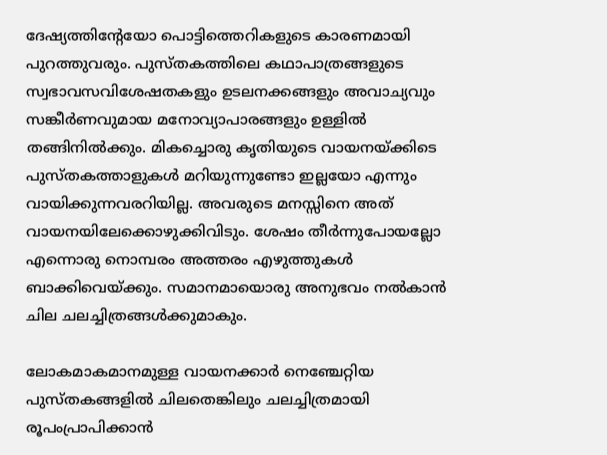ദേഷ്യത്തിന്റേയോ പൊട്ടിത്തെറികളുടെ കാരണമായി പുറത്തുവരും. പുസ്തകത്തിലെ കഥാപാത്രങ്ങളുടെ സ്വഭാവസവിശേഷതകളും ഉടലനക്കങ്ങളും അവാച്യവും സങ്കീര്‍ണവുമായ മനോവ്യാപാരങ്ങളും ഉള്ളില്‍ തങ്ങിനില്‍ക്കും. മികച്ചൊരു കൃതിയുടെ വായനയ്ക്കിടെ പുസ്തകത്താളുകള്‍ മറിയുന്നുണ്ടോ ഇല്ലയോ എന്നും വായിക്കുന്നവരറിയില്ല. അവരുടെ മനസ്സിനെ അത് വായനയിലേക്കൊഴുക്കിവിടും. ശേഷം തീര്‍ന്നുപോയല്ലോ എന്നൊരു നൊമ്പരം അത്തരം എഴുത്തുകള്‍ ബാക്കിവെയ്ക്കും. സമാനമായൊരു അനുഭവം നല്‍കാന്‍ ചില ചലച്ചിത്രങ്ങള്‍ക്കുമാകും.

ലോകമാകമാനമുള്ള വായനക്കാര്‍ നെഞ്ചേറ്റിയ പുസ്തകങ്ങളില്‍ ചിലതെങ്കിലും ചലച്ചിത്രമായി രൂപംപ്രാപിക്കാന്‍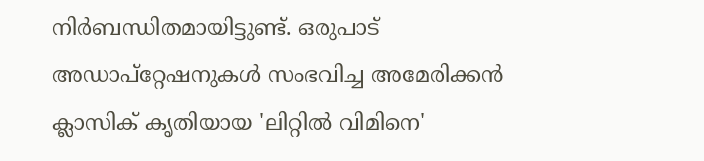നിര്‍ബന്ധിതമായിട്ടുണ്ട്. ഒരുപാട് അഡാപ്റ്റേഷനുകള്‍ സംഭവിച്ച അമേരിക്കന്‍ ക്ലാസിക് കൃതിയായ 'ലിറ്റില്‍ വിമിനെ'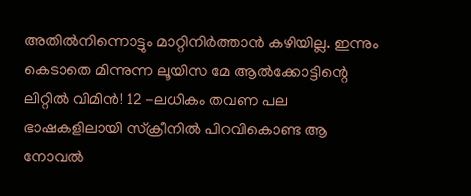അതില്‍നിന്നൊട്ടും മാറ്റിനിര്‍ത്താന്‍ കഴിയില്ല. ഇന്നും കെടാതെ മിന്നുന്ന ലൂയിസ മേ ആല്‍ക്കോട്ടിന്റെ ലിറ്റില്‍ വിമിന്‍! 12 -ലധികം തവണ പല ഭാഷകളിലായി സ്‌ക്രീനില്‍ പിറവികൊണ്ട ആ നോവല്‍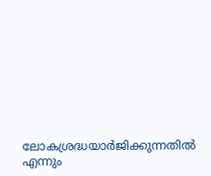ലോകശ്രദ്ധയാര്‍ജിക്കുന്നതില്‍ എന്നും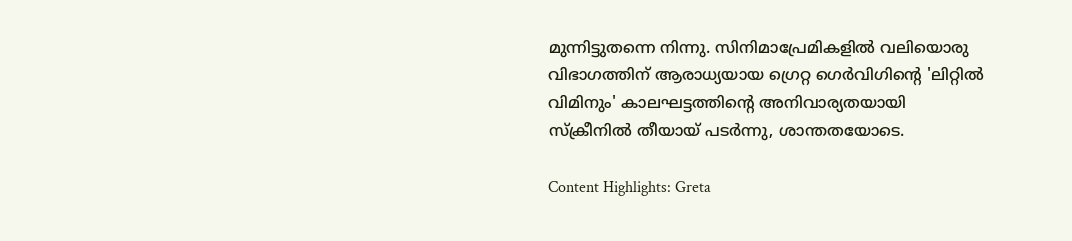മുന്നിട്ടുതന്നെ നിന്നു. സിനിമാപ്രേമികളില്‍ വലിയൊരു വിഭാഗത്തിന് ആരാധ്യയായ ഗ്രെറ്റ ഗെര്‍വിഗിന്റെ 'ലിറ്റില്‍ വിമിനും' കാലഘട്ടത്തിന്റെ അനിവാര്യതയായി സ്‌ക്രീനില്‍ തീയായ് പടര്‍ന്നു, ശാന്തതയോടെ.

Content Highlights: Greta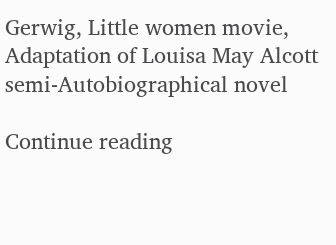Gerwig, Little women movie, Adaptation of Louisa May Alcott semi-Autobiographical novel

Continue reading